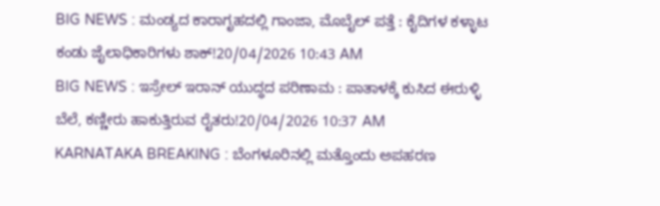BIG NEWS : ಮಂಡ್ಯದ ಕಾರಾಗೃಹದಲ್ಲಿ ಗಾಂಜಾ, ಮೊಬೈಲ್ ಪತ್ತೆ : ಕೈದಿಗಳ ಕಳ್ಳಾಟ ಕಂಡು ಜೈಲಾಧಿಕಾರಿಗಳು ಶಾಕ್!20/04/2026 10:43 AM
BIG NEWS : ಇಸ್ರೇಲ್ ಇರಾನ್ ಯುದ್ಧದ ಪರಿಣಾಮ : ಪಾತಾಳಕ್ಕೆ ಕುಸಿದ ಈರುಳ್ಳಿ ಬೆಲೆ, ಕಣ್ಣೀರು ಹಾಕುತ್ತಿರುವ ರೈತರು!20/04/2026 10:37 AM
KARNATAKA BREAKING : ಬೆಂಗಳೂರಿನಲ್ಲಿ ಮತ್ತೊಂದು ಅಪಹರಣ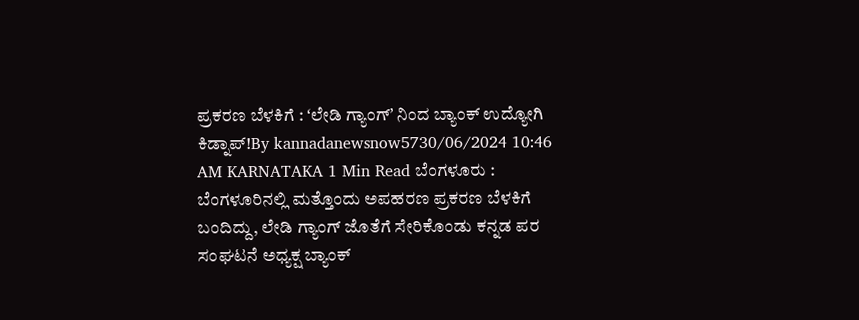ಪ್ರಕರಣ ಬೆಳಕಿಗೆ : ʻಲೇಡಿ ಗ್ಯಾಂಗ್ʼ ನಿಂದ ಬ್ಯಾಂಕ್ ಉದ್ಯೋಗಿ ಕಿಡ್ನಾಪ್!By kannadanewsnow5730/06/2024 10:46 AM KARNATAKA 1 Min Read ಬೆಂಗಳೂರು : ಬೆಂಗಳೂರಿನಲ್ಲಿ ಮತ್ತೊಂದು ಅಪಹರಣ ಪ್ರಕರಣ ಬೆಳಕಿಗೆ ಬಂದಿದ್ದು, ಲೇಡಿ ಗ್ಯಾಂಗ್ ಜೊತೆಗೆ ಸೇರಿಕೊಂಡು ಕನ್ನಡ ಪರ ಸಂಘಟನೆ ಅಧ್ಯಕ್ಷ ಬ್ಯಾಂಕ್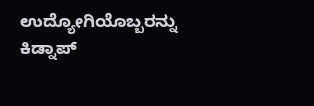ಉದ್ಯೋಗಿಯೊಬ್ಬರನ್ನು ಕಿಡ್ನಾಪ್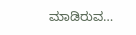ಮಾಡಿರುವ…